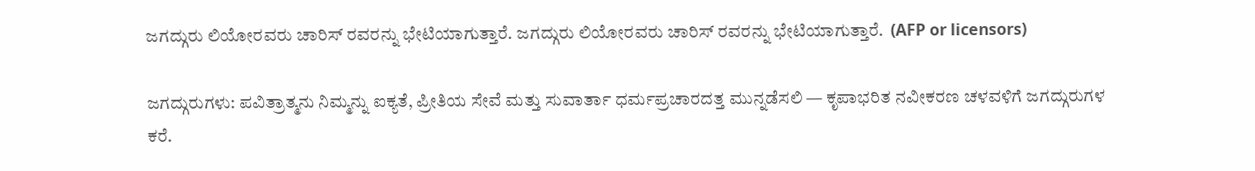ಜಗದ್ಗುರು ಲಿಯೋರವರು ಚಾರಿಸ್ ರವರನ್ನು ಭೇಟಿಯಾಗುತ್ತಾರೆ. ಜಗದ್ಗುರು ಲಿಯೋರವರು ಚಾರಿಸ್ ರವರನ್ನು ಭೇಟಿಯಾಗುತ್ತಾರೆ.  (AFP or licensors)

ಜಗದ್ಗುರುಗಳು: ಪವಿತ್ರಾತ್ಮನು ನಿಮ್ಮನ್ನು ಐಕ್ಯತೆ, ಪ್ರೀತಿಯ ಸೇವೆ ಮತ್ತು ಸುವಾರ್ತಾ ಧರ್ಮಪ್ರಚಾರದತ್ತ ಮುನ್ನಡೆಸಲಿ — ಕೃಪಾಭರಿತ ನವೀಕರಣ ಚಳವಳಿಗೆ ಜಗದ್ಗುರುಗಳ ಕರೆ.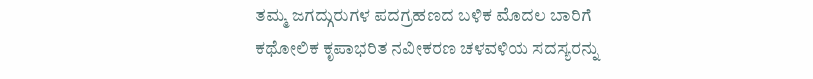ತಮ್ಮ ಜಗದ್ಗುರುಗಳ ಪದಗ್ರಹಣದ ಬಳಿಕ ಮೊದಲ ಬಾರಿಗೆ ಕಥೋಲಿಕ ಕೃಪಾಭರಿತ ನವೀಕರಣ ಚಳವಳಿಯ ಸದಸ್ಯರನ್ನು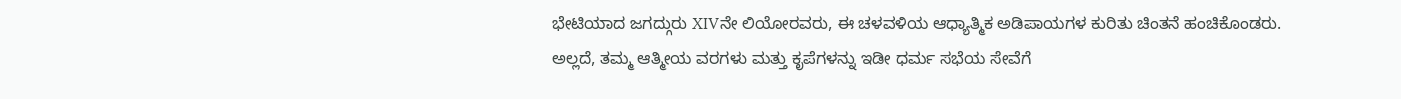ಭೇಟಿಯಾದ ಜಗದ್ಗುರು XIVನೇ ಲಿಯೋರವರು, ಈ ಚಳವಳಿಯ ಆಧ್ಯಾತ್ಮಿಕ ಅಡಿಪಾಯಗಳ ಕುರಿತು ಚಿಂತನೆ ಹಂಚಿಕೊಂಡರು. ಅಲ್ಲದೆ, ತಮ್ಮ ಆತ್ಮೀಯ ವರಗಳು ಮತ್ತು ಕೃಪೆಗಳನ್ನು ಇಡೀ ಧರ್ಮ ಸಭೆಯ ಸೇವೆಗೆ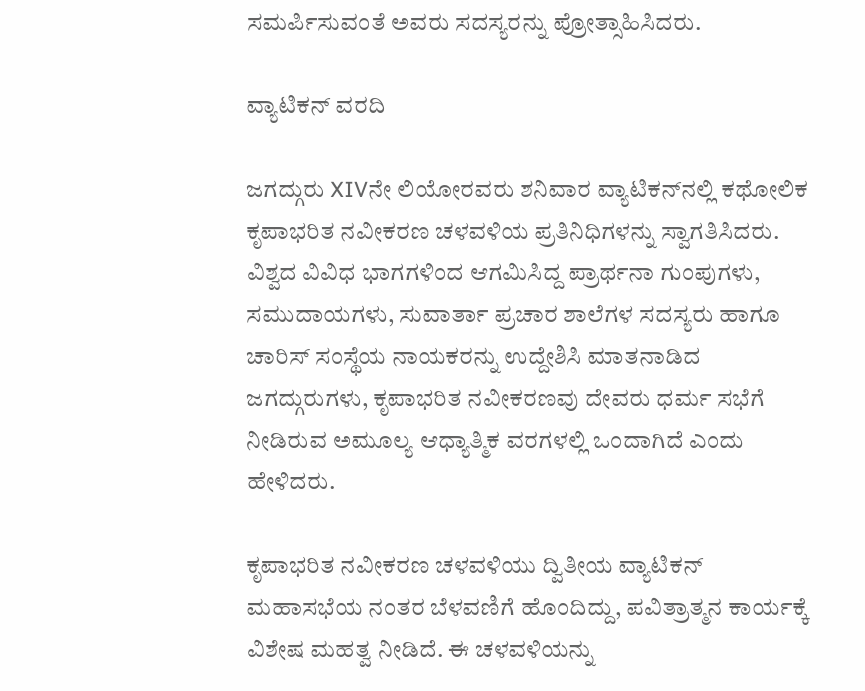ಸಮರ್ಪಿಸುವಂತೆ ಅವರು ಸದಸ್ಯರನ್ನು ಪ್ರೋತ್ಸಾಹಿಸಿದರು.

ವ್ಯಾಟಿಕನ್ ವರದಿ

ಜಗದ್ಗುರು XIVನೇ ಲಿಯೋರವರು ಶನಿವಾರ ವ್ಯಾಟಿಕನ್‌ನಲ್ಲಿ ಕಥೋಲಿಕ ಕೃಪಾಭರಿತ ನವೀಕರಣ ಚಳವಳಿಯ ಪ್ರತಿನಿಧಿಗಳನ್ನು ಸ್ವಾಗತಿಸಿದರು. ವಿಶ್ವದ ವಿವಿಧ ಭಾಗಗಳಿಂದ ಆಗಮಿಸಿದ್ದ ಪ್ರಾರ್ಥನಾ ಗುಂಪುಗಳು, ಸಮುದಾಯಗಳು, ಸುವಾರ್ತಾ ಪ್ರಚಾರ ಶಾಲೆಗಳ ಸದಸ್ಯರು ಹಾಗೂ ಚಾರಿಸ್ ಸಂಸ್ಥೆಯ ನಾಯಕರನ್ನು ಉದ್ದೇಶಿಸಿ ಮಾತನಾಡಿದ ಜಗದ್ಗುರುಗಳು, ಕೃಪಾಭರಿತ ನವೀಕರಣವು ದೇವರು ಧರ್ಮ ಸಭೆಗೆ ನೀಡಿರುವ ಅಮೂಲ್ಯ ಆಧ್ಯಾತ್ಮಿಕ ವರಗಳಲ್ಲಿ ಒಂದಾಗಿದೆ ಎಂದು ಹೇಳಿದರು.

ಕೃಪಾಭರಿತ ನವೀಕರಣ ಚಳವಳಿಯು ದ್ವಿತೀಯ ವ್ಯಾಟಿಕನ್ ಮಹಾಸಭೆಯ ನಂತರ ಬೆಳವಣಿಗೆ ಹೊಂದಿದ್ದು, ಪವಿತ್ರಾತ್ಮನ ಕಾರ್ಯಕ್ಕೆ ವಿಶೇಷ ಮಹತ್ವ ನೀಡಿದೆ. ಈ ಚಳವಳಿಯನ್ನು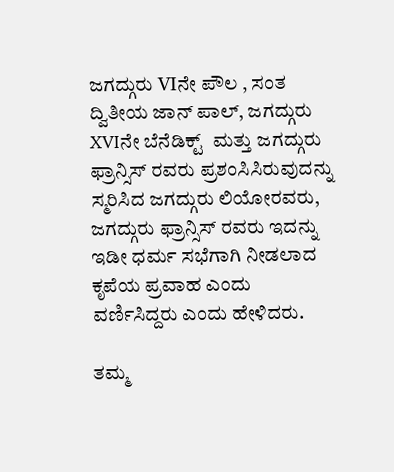ಜಗದ್ಗುರು VIನೇ ಪೌಲ , ಸಂತ  ದ್ವಿತೀಯ ಜಾನ್ ಪಾಲ್, ಜಗದ್ಗುರು XVIನೇ ಬೆನೆಡಿಕ್ಟ್  ಮತ್ತು ಜಗದ್ಗುರು ಫ್ರಾನ್ಸಿಸ್ ರವರು ಪ್ರಶಂಸಿಸಿರುವುದನ್ನು ಸ್ಮರಿಸಿದ ಜಗದ್ಗುರು ಲಿಯೋರವರು, ಜಗದ್ಗುರು ಫ್ರಾನ್ಸಿಸ್ ರವರು ಇದನ್ನು ಇಡೀ ಧರ್ಮ ಸಭೆಗಾಗಿ ನೀಡಲಾದ ಕೃಪೆಯ ಪ್ರವಾಹ ಎಂದು ವರ್ಣಿಸಿದ್ದರು ಎಂದು ಹೇಳಿದರು.

ತಮ್ಮ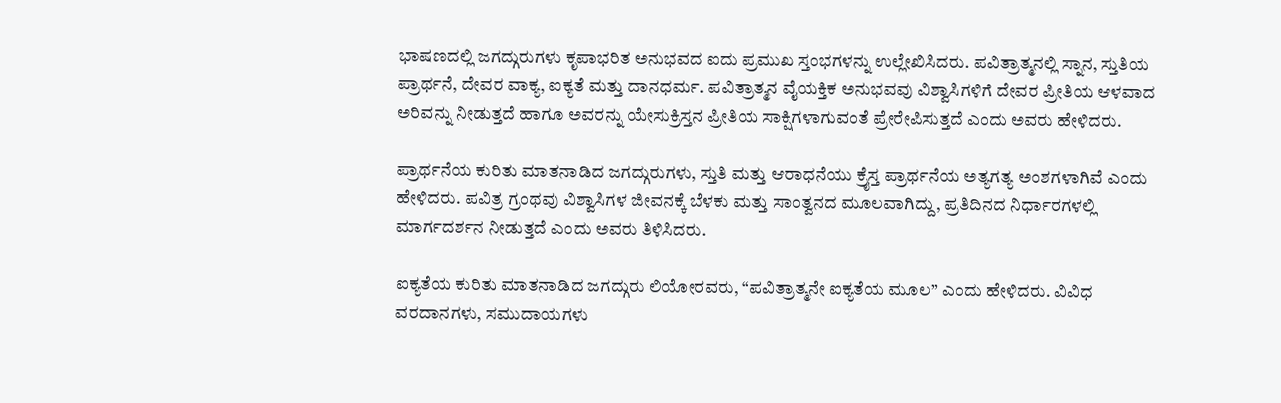ಭಾಷಣದಲ್ಲಿ ಜಗದ್ಗುರುಗಳು ಕೃಪಾಭರಿತ ಅನುಭವದ ಐದು ಪ್ರಮುಖ ಸ್ತಂಭಗಳನ್ನು ಉಲ್ಲೇಖಿಸಿದರು. ಪವಿತ್ರಾತ್ಮನಲ್ಲಿ ಸ್ನಾನ, ಸ್ತುತಿಯ ಪ್ರಾರ್ಥನೆ, ದೇವರ ವಾಕ್ಯ, ಐಕ್ಯತೆ ಮತ್ತು ದಾನಧರ್ಮ. ಪವಿತ್ರಾತ್ಮನ ವೈಯಕ್ತಿಕ ಅನುಭವವು ವಿಶ್ವಾಸಿಗಳಿಗೆ ದೇವರ ಪ್ರೀತಿಯ ಆಳವಾದ ಅರಿವನ್ನು ನೀಡುತ್ತದೆ ಹಾಗೂ ಅವರನ್ನು ಯೇಸುಕ್ರಿಸ್ತನ ಪ್ರೀತಿಯ ಸಾಕ್ಷಿಗಳಾಗುವಂತೆ ಪ್ರೇರೇಪಿಸುತ್ತದೆ ಎಂದು ಅವರು ಹೇಳಿದರು.

ಪ್ರಾರ್ಥನೆಯ ಕುರಿತು ಮಾತನಾಡಿದ ಜಗದ್ಗುರುಗಳು, ಸ್ತುತಿ ಮತ್ತು ಆರಾಧನೆಯು ಕ್ರೈಸ್ತ ಪ್ರಾರ್ಥನೆಯ ಅತ್ಯಗತ್ಯ ಅಂಶಗಳಾಗಿವೆ ಎಂದು ಹೇಳಿದರು. ಪವಿತ್ರ ಗ್ರಂಥವು ವಿಶ್ವಾಸಿಗಳ ಜೀವನಕ್ಕೆ ಬೆಳಕು ಮತ್ತು ಸಾಂತ್ವನದ ಮೂಲವಾಗಿದ್ದು, ಪ್ರತಿದಿನದ ನಿರ್ಧಾರಗಳಲ್ಲಿ ಮಾರ್ಗದರ್ಶನ ನೀಡುತ್ತದೆ ಎಂದು ಅವರು ತಿಳಿಸಿದರು.

ಐಕ್ಯತೆಯ ಕುರಿತು ಮಾತನಾಡಿದ ಜಗದ್ಗುರು ಲಿಯೋರವರು, “ಪವಿತ್ರಾತ್ಮನೇ ಐಕ್ಯತೆಯ ಮೂಲ” ಎಂದು ಹೇಳಿದರು. ವಿವಿಧ ವರದಾನಗಳು, ಸಮುದಾಯಗಳು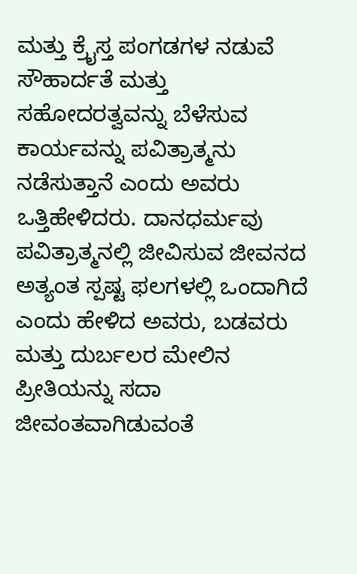ಮತ್ತು ಕ್ರೈಸ್ತ ಪಂಗಡಗಳ ನಡುವೆ ಸೌಹಾರ್ದತೆ ಮತ್ತು ಸಹೋದರತ್ವವನ್ನು ಬೆಳೆಸುವ ಕಾರ್ಯವನ್ನು ಪವಿತ್ರಾತ್ಮನು ನಡೆಸುತ್ತಾನೆ ಎಂದು ಅವರು ಒತ್ತಿಹೇಳಿದರು. ದಾನಧರ್ಮವು ಪವಿತ್ರಾತ್ಮನಲ್ಲಿ ಜೀವಿಸುವ ಜೀವನದ ಅತ್ಯಂತ ಸ್ಪಷ್ಟ ಫಲಗಳಲ್ಲಿ ಒಂದಾಗಿದೆ ಎಂದು ಹೇಳಿದ ಅವರು, ಬಡವರು ಮತ್ತು ದುರ್ಬಲರ ಮೇಲಿನ ಪ್ರೀತಿಯನ್ನು ಸದಾ ಜೀವಂತವಾಗಿಡುವಂತೆ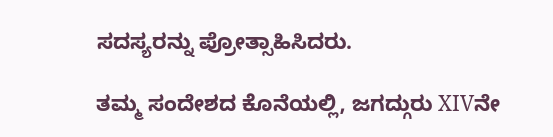ಸದಸ್ಯರನ್ನು ಪ್ರೋತ್ಸಾಹಿಸಿದರು.

ತಮ್ಮ ಸಂದೇಶದ ಕೊನೆಯಲ್ಲಿ, ಜಗದ್ಗುರು XIVನೇ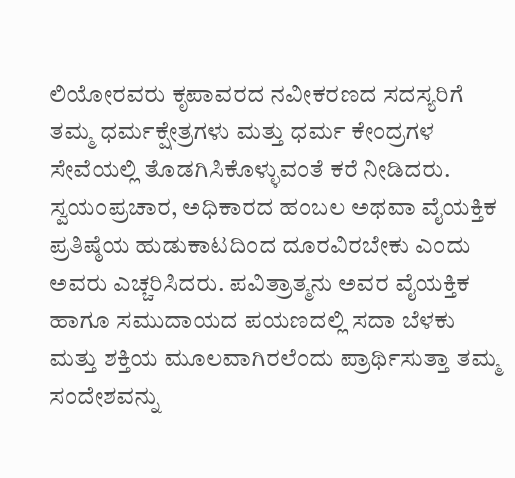ಲಿಯೋರವರು ಕೃಪಾವರದ ನವೀಕರಣದ ಸದಸ್ಯರಿಗೆ ತಮ್ಮ ಧರ್ಮಕ್ಷೇತ್ರಗಳು ಮತ್ತು ಧರ್ಮ ಕೇಂದ್ರಗಳ ಸೇವೆಯಲ್ಲಿ ತೊಡಗಿಸಿಕೊಳ್ಳುವಂತೆ ಕರೆ ನೀಡಿದರು. ಸ್ವಯಂಪ್ರಚಾರ, ಅಧಿಕಾರದ ಹಂಬಲ ಅಥವಾ ವೈಯಕ್ತಿಕ ಪ್ರತಿಷ್ಠೆಯ ಹುಡುಕಾಟದಿಂದ ದೂರವಿರಬೇಕು ಎಂದು ಅವರು ಎಚ್ಚರಿಸಿದರು. ಪವಿತ್ರಾತ್ಮನು ಅವರ ವೈಯಕ್ತಿಕ ಹಾಗೂ ಸಮುದಾಯದ ಪಯಣದಲ್ಲಿ ಸದಾ ಬೆಳಕು ಮತ್ತು ಶಕ್ತಿಯ ಮೂಲವಾಗಿರಲೆಂದು ಪ್ರಾರ್ಥಿಸುತ್ತಾ ತಮ್ಮ ಸಂದೇಶವನ್ನು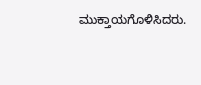ಮುಕ್ತಾಯಗೊಳಿಸಿದರು.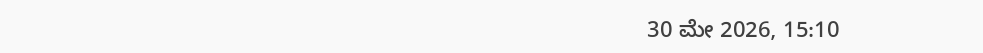30 ಮೇ 2026, 15:10